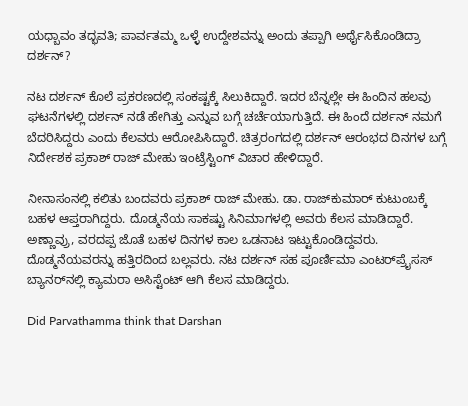ಯಧ್ಬಾವಂ ತದ್ಭವತಿ; ಪಾರ್ವತಮ್ಮ ಒಳ್ಳೆ ಉದ್ದೇಶವನ್ನು ಅಂದು ತಪ್ಪಾಗಿ ಅರ್ಥೈಸಿಕೊಂಡಿದ್ರಾ ದರ್ಶನ್?

ನಟ ದರ್ಶನ್ ಕೊಲೆ ಪ್ರಕರಣದಲ್ಲಿ ಸಂಕಷ್ಟಕ್ಕೆ ಸಿಲುಕಿದ್ದಾರೆ. ಇದರ ಬೆನ್ನಲ್ಲೇ ಈ ಹಿಂದಿನ ಹಲವು ಘಟನೆಗಳಲ್ಲಿ ದರ್ಶನ್ ನಡೆ ಹೇಗಿತ್ತು ಎನ್ನುವ ಬಗ್ಗೆ ಚರ್ಚೆಯಾಗುತ್ತಿದೆ. ಈ ಹಿಂದೆ ದರ್ಶನ್ ನಮಗೆ ಬೆದರಿಸಿದ್ದರು ಎಂದು ಕೆಲವರು ಆರೋಪಿಸಿದ್ದಾರೆ. ಚಿತ್ರರಂಗದಲ್ಲಿ ದರ್ಶನ್ ಆರಂಭದ ದಿನಗಳ ಬಗ್ಗೆ ನಿರ್ದೇಶಕ ಪ್ರಕಾಶ್ ರಾಜ್ ಮೇಹು ಇಂಟ್ರೆಸ್ಟಿಂಗ್ ವಿಚಾರ ಹೇಳಿದ್ದಾರೆ.

ನೀನಾಸಂನಲ್ಲಿ ಕಲಿತು ಬಂದವರು ಪ್ರಕಾಶ್ ರಾಜ್ ಮೇಹು. ಡಾ. ರಾಜ್‌ಕುಮಾರ್ ಕುಟುಂಬಕ್ಕೆ ಬಹಳ ಆಪ್ತರಾಗಿದ್ದರು. ದೊಡ್ಮನೆಯ ಸಾಕಷ್ಟು ಸಿನಿಮಾಗಳಲ್ಲಿ ಅವರು ಕೆಲಸ ಮಾಡಿದ್ದಾರೆ. ಅಣ್ಣಾವ್ರು, ವರದಪ್ಪ ಜೊತೆ ಬಹಳ ದಿನಗಳ ಕಾಲ ಒಡನಾಟ ಇಟ್ಟುಕೊಂಡಿದ್ದವರು. ದೊಡ್ಮನೆಯವರನ್ನು ಹತ್ತಿರದಿಂದ ಬಲ್ಲವರು. ನಟ ದರ್ಶನ್ ಸಹ ಪೂರ್ಣಿಮಾ ಎಂಟರ್‌ಪ್ರೈಸಸ್ ಬ್ಯಾನರ್‌ನಲ್ಲಿ ಕ್ಯಾಮರಾ ಅಸಿಸ್ಟೆಂಟ್ ಆಗಿ ಕೆಲಸ ಮಾಡಿದ್ದರು.

Did Parvathamma think that Darshan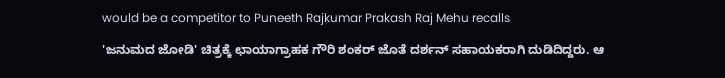would be a competitor to Puneeth Rajkumar Prakash Raj Mehu recalls

'ಜನುಮದ ಜೋಡಿ' ಚಿತ್ರಕ್ಕೆ ಛಾಯಾಗ್ರಾಹಕ ಗೌರಿ ಶಂಕರ್ ಜೊತೆ ದರ್ಶನ್ ಸಹಾಯಕರಾಗಿ ದುಡಿದಿದ್ದರು. ಆ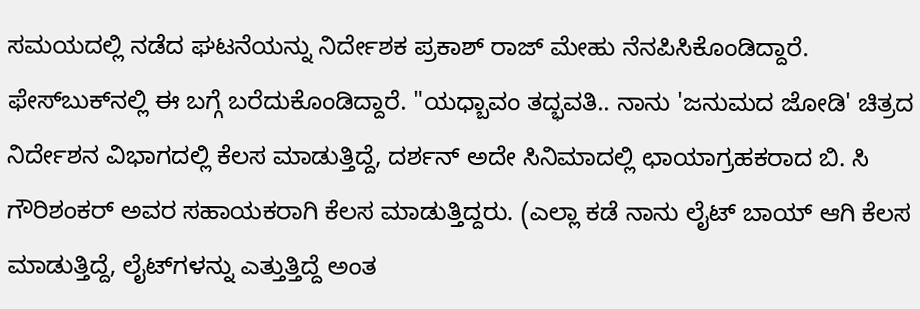ಸಮಯದಲ್ಲಿ ನಡೆದ ಘಟನೆಯನ್ನು ನಿರ್ದೇಶಕ ಪ್ರಕಾಶ್ ರಾಜ್ ಮೇಹು ನೆನಪಿಸಿಕೊಂಡಿದ್ದಾರೆ. ಫೇಸ್‌ಬುಕ್‌ನಲ್ಲಿ ಈ ಬಗ್ಗೆ ಬರೆದುಕೊಂಡಿದ್ದಾರೆ. "ಯಧ್ಬಾವಂ ತದ್ಭವತಿ.. ನಾನು 'ಜನುಮದ ಜೋಡಿ' ಚಿತ್ರದ ನಿರ್ದೇಶನ ವಿಭಾಗದಲ್ಲಿ ಕೆಲಸ ಮಾಡುತ್ತಿದ್ದೆ, ದರ್ಶನ್ ಅದೇ ಸಿನಿಮಾದಲ್ಲಿ ಛಾಯಾಗ್ರಹಕರಾದ ಬಿ. ಸಿ ಗೌರಿಶಂಕರ್ ಅವರ ಸಹಾಯಕರಾಗಿ ಕೆಲಸ ಮಾಡುತ್ತಿದ್ದರು. (ಎಲ್ಲಾ ಕಡೆ ನಾನು ಲೈಟ್ ಬಾಯ್ ಆಗಿ ಕೆಲಸ ಮಾಡುತ್ತಿದ್ದೆ, ಲೈಟ್‌ಗಳನ್ನು ಎತ್ತುತ್ತಿದ್ದೆ ಅಂತ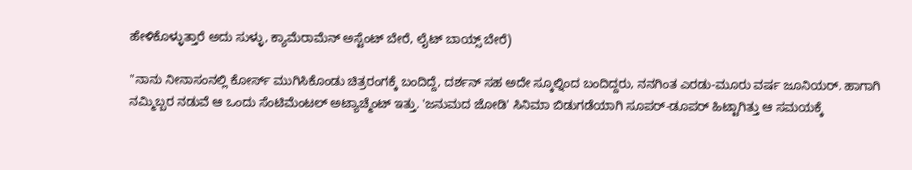ಹೇಳಿಕೊಳ್ಳುತ್ತಾರೆ ಅದು ಸುಳ್ಳು, ಕ್ಯಾಮೆರಾಮೆನ್ ಅಸ್ಟೆಂಟ್ ಬೇರೆ, ಲೈಟ್ ಬಾಯ್ಸ್ ಬೇರೆ)

"ನಾನು ನೀನಾಸಂನಲ್ಲಿ ಕೋರ್ಸ್ ಮುಗಿಸಿಕೊಂಡು ಚಿತ್ರರಂಗಕ್ಕೆ ಬಂದಿದ್ದೆ, ದರ್ಶನ್ ಸಹ ಅದೇ ಸ್ಕೂಲ್ನಿಂದ ಬಂದಿದ್ದರು, ನನಗಿಂತ ಎರಡು-ಮೂರು ವರ್ಷ ಜೂನಿಯರ್. ಹಾಗಾಗಿ ನಮ್ಮಿಬ್ಬರ ನಡುವೆ ಆ ಒಂದು ಸೆಂಟಿಮೆಂಟಲ್ ಅಟ್ಯಾಚ್ಮೆಂಟ್ ಇತ್ತು. 'ಜನುಮದ ಜೋಡಿ' ಸಿನಿಮಾ ಬಿಡುಗಡೆಯಾಗಿ ಸೂಪರ್-ಡೂಪರ್ ಹಿಟ್ಟಾಗಿತ್ತು ಆ ಸಮಯಕ್ಕೆ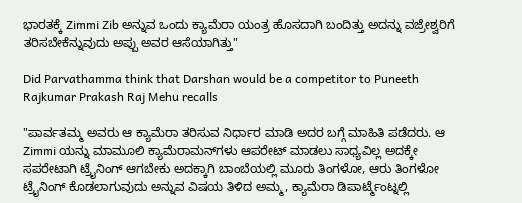ಭಾರತಕ್ಕೆ Zimmi Zib ಅನ್ನುವ ಒಂದು ಕ್ಯಾಮೆರಾ ಯಂತ್ರ ಹೊಸದಾಗಿ ಬಂದಿತ್ತು ಅದನ್ನು ವಜ್ರೇಶ್ವರಿಗೆ ತರಿಸಬೇಕೆನ್ನುವುದು ಅಪ್ಪು ಅವರ ಆಸೆಯಾಗಿತ್ತು"

Did Parvathamma think that Darshan would be a competitor to Puneeth Rajkumar Prakash Raj Mehu recalls

"ಪಾರ್ವತಮ್ಮ ಅವರು ಆ ಕ್ಯಾಮೆರಾ ತರಿಸುವ ನಿರ್ಧಾರ ಮಾಡಿ ಅದರ ಬಗ್ಗೆ ಮಾಹಿತಿ ಪಡೆದರು. ಆ Zimmi ಯನ್ನು ಮಾಮೂಲಿ ಕ್ಯಾಮೆರಾಮನ್‌ಗಳು ಆಪರೇಟ್ ಮಾಡಲು ಸಾಧ್ಯವಿಲ್ಲ ಅದಕ್ಕೇ ಸಪರೇಟಾಗಿ ಟ್ರೈನಿಂಗ್ ಆಗಬೇಕು ಅದಕ್ಕಾಗಿ ಬಾಂಬೆಯಲ್ಲಿ ಮೂರು ತಿಂಗಳೋ, ಆರು ತಿಂಗಳೋ ಟ್ರೈನಿಂಗ್ ಕೊಡಲಾಗುವುದು ಅನ್ನುವ ವಿಷಯ ತಿಳಿದ ಅಮ್ಮ, ಕ್ಯಾಮೆರಾ ಡಿಪಾರ್ಟ್ಮೆಂಟ್ನಲ್ಲಿ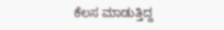ಕೆಲಸ ಮಾಡುತ್ತಿದ್ದ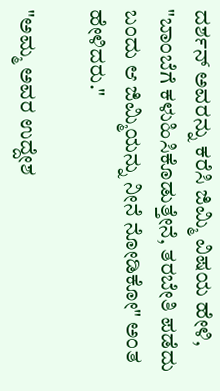ದರ್ಶನ್ ಅವರನ್ನು ಕರೆಸಿ ಜಿಮ್ಮಿ ವಿಷಯ ಹೇಳಿ, "ಬಾಂಬೆಗೆ ಕಳುಹಿಸಿಕೊಡುತ್ತೇನೆ, ತರಬೇತಿ ಪಡೆದು ಬಂದು ಆ ಜಿಮ್ಮಿಯನ್ನು ನೀನೆ ನೋಡಿಕೋ" ಅಂತ ಹೇಳಿದರು."

"ಅಮ್ಮ ಅವರ ಉದ್ದೇಶ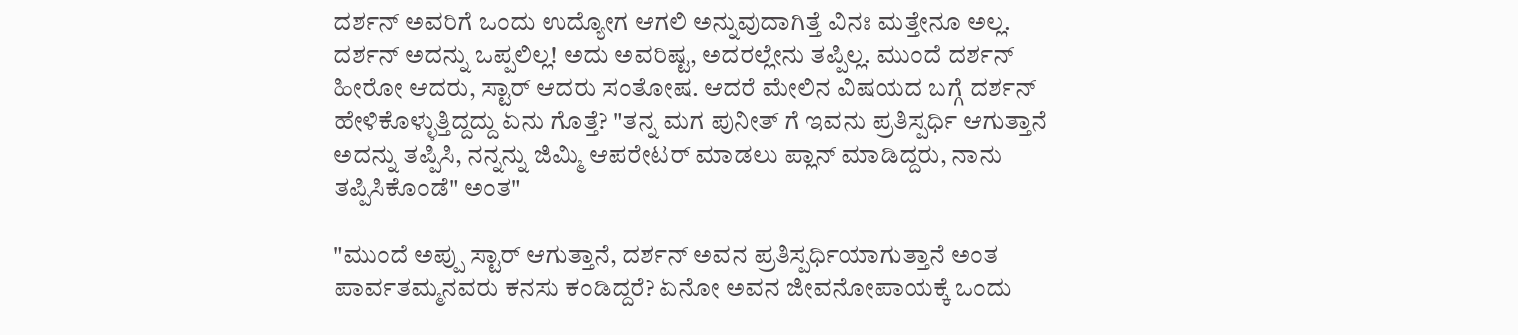ದರ್ಶನ್ ಅವರಿಗೆ ಒಂದು ಉದ್ಯೋಗ ಆಗಲಿ ಅನ್ನುವುದಾಗಿತ್ತೆ ವಿನಃ ಮತ್ತೇನೂ ಅಲ್ಲ. ದರ್ಶನ್ ಅದನ್ನು ಒಪ್ಪಲಿಲ್ಲ! ಅದು ಅವರಿಷ್ಟ, ಅದರಲ್ಲೇನು ತಪ್ಪಿಲ್ಲ. ಮುಂದೆ ದರ್ಶನ್ ಹೀರೋ ಆದರು, ಸ್ಟಾರ್ ಆದರು ಸಂತೋಷ. ಆದರೆ ಮೇಲಿನ ವಿಷಯದ ಬಗ್ಗೆ ದರ್ಶನ್ ಹೇಳಿಕೊಳ್ಳುತ್ತಿದ್ದದ್ದು ಏನು ಗೊತ್ತೆ? "ತನ್ನ ಮಗ ಪುನೀತ್ ಗೆ ಇವನು ಪ್ರತಿಸ್ಪರ್ಧಿ ಆಗುತ್ತಾನೆ ಅದನ್ನು ತಪ್ಪಿಸಿ, ನನ್ನನ್ನು ಜಿಮ್ಮಿ ಆಪರೇಟರ್ ಮಾಡಲು ಪ್ಲಾನ್ ಮಾಡಿದ್ದರು, ನಾನು ತಪ್ಪಿಸಿಕೊಂಡೆ" ಅಂತ"

"ಮುಂದೆ ಅಪ್ಪು ಸ್ಟಾರ್ ಆಗುತ್ತಾನೆ, ದರ್ಶನ್ ಅವನ ಪ್ರತಿಸ್ಪರ್ಧಿಯಾಗುತ್ತಾನೆ ಅಂತ ಪಾರ್ವತಮ್ಮನವರು ಕನಸು ಕಂಡಿದ್ದರೆ? ಏನೋ ಅವನ ಜೀವನೋಪಾಯಕ್ಕೆ ಒಂದು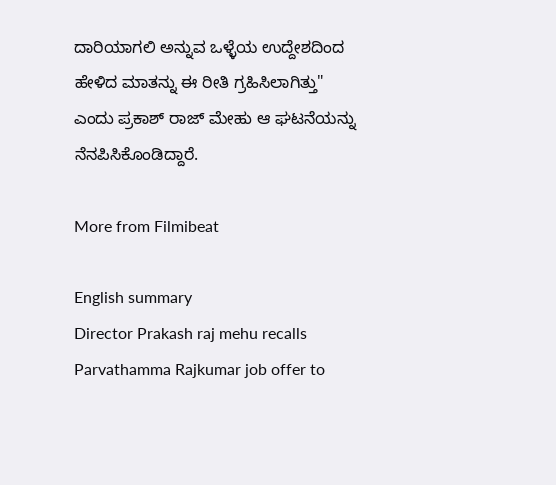ದಾರಿಯಾಗಲಿ ಅನ್ನುವ ಒಳ್ಳೆಯ ಉದ್ದೇಶದಿಂದ ಹೇಳಿದ ಮಾತನ್ನು ಈ ರೀತಿ ಗ್ರಹಿಸಿಲಾಗಿತ್ತು" ಎಂದು ಪ್ರಕಾಶ್ ರಾಜ್ ಮೇಹು ಆ ಘಟನೆಯನ್ನು ನೆನಪಿಸಿಕೊಂಡಿದ್ದಾರೆ.

More from Filmibeat

English summary
Director Prakash raj mehu recalls Parvathamma Rajkumar job offer to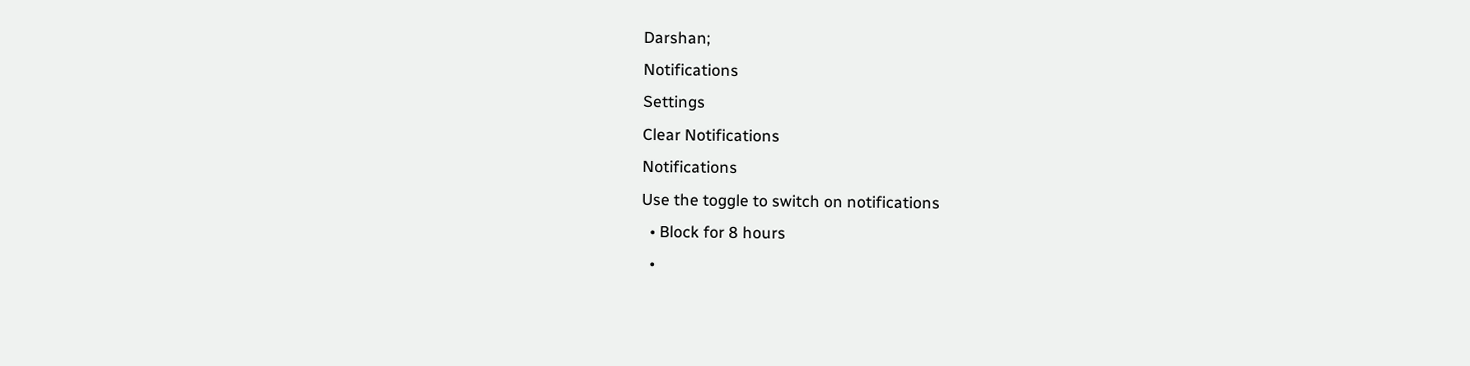Darshan;
Notifications
Settings
Clear Notifications
Notifications
Use the toggle to switch on notifications
  • Block for 8 hours
  •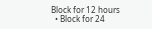Block for 12 hours
  • Block for 24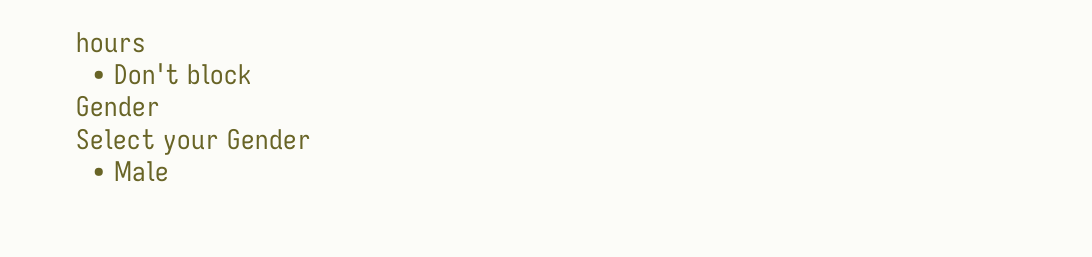hours
  • Don't block
Gender
Select your Gender
  • Male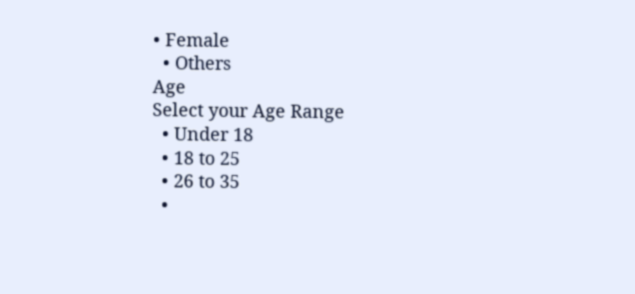• Female
  • Others
Age
Select your Age Range
  • Under 18
  • 18 to 25
  • 26 to 35
  •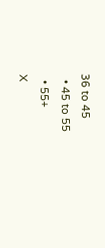36 to 45
  • 45 to 55
  • 55+
X